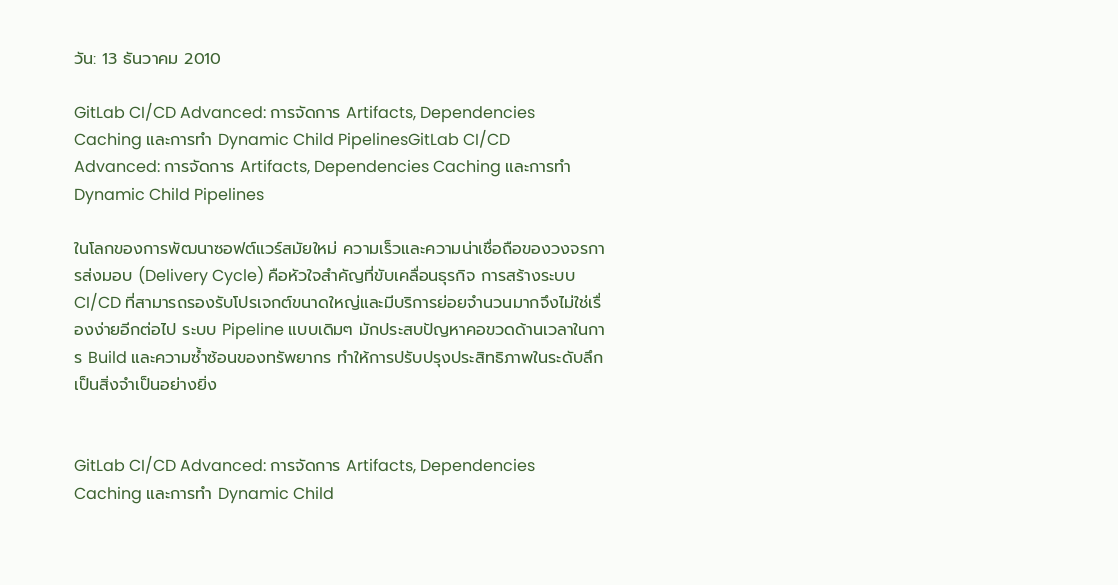วัน: 13 ธันวาคม 2010

GitLab CI/CD Advanced: การจัดการ Artifacts, Dependencies Caching และการทำ Dynamic Child PipelinesGitLab CI/CD Advanced: การจัดการ Artifacts, Dependencies Caching และการทำ Dynamic Child Pipelines

ในโลกของการพัฒนาซอฟต์แวร์สมัยใหม่ ความเร็วและความน่าเชื่อถือของวงจรการส่งมอบ (Delivery Cycle) คือหัวใจสำคัญที่ขับเคลื่อนธุรกิจ การสร้างระบบ CI/CD ที่สามารถรองรับโปรเจกต์ขนาดใหญ่และมีบริการย่อยจำนวนมากจึงไม่ใช่เรื่องง่ายอีกต่อไป ระบบ Pipeline แบบเดิมๆ มักประสบปัญหาคอขวดด้านเวลาในการ Build และความซ้ำซ้อนของทรัพยากร ทำให้การปรับปรุงประสิทธิภาพในระดับลึกเป็นสิ่งจำเป็นอย่างยิ่ง


GitLab CI/CD Advanced: การจัดการ Artifacts, Dependencies Caching และการทำ Dynamic Child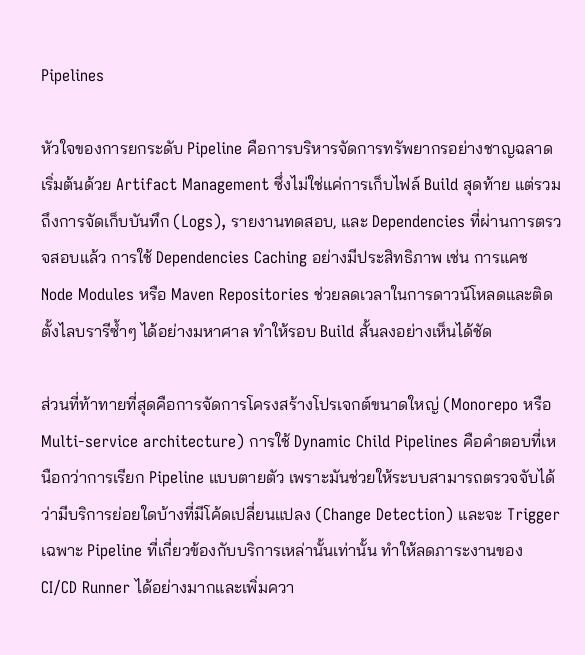Pipelines

หัวใจของการยกระดับ Pipeline คือการบริหารจัดการทรัพยากรอย่างชาญฉลาด เริ่มต้นด้วย Artifact Management ซึ่งไม่ใช่แค่การเก็บไฟล์ Build สุดท้าย แต่รวมถึงการจัดเก็บบันทึก (Logs), รายงานทดสอบ, และ Dependencies ที่ผ่านการตรวจสอบแล้ว การใช้ Dependencies Caching อย่างมีประสิทธิภาพ เช่น การแคช Node Modules หรือ Maven Repositories ช่วยลดเวลาในการดาวน์โหลดและติดตั้งไลบรารีซ้ำๆ ได้อย่างมหาศาล ทำให้รอบ Build สั้นลงอย่างเห็นได้ชัด

ส่วนที่ท้าทายที่สุดคือการจัดการโครงสร้างโปรเจกต์ขนาดใหญ่ (Monorepo หรือ Multi-service architecture) การใช้ Dynamic Child Pipelines คือคำตอบที่เหนือกว่าการเรียก Pipeline แบบตายตัว เพราะมันช่วยให้ระบบสามารถตรวจจับได้ว่ามีบริการย่อยใดบ้างที่มีโค้ดเปลี่ยนแปลง (Change Detection) และจะ Trigger เฉพาะ Pipeline ที่เกี่ยวข้องกับบริการเหล่านั้นเท่านั้น ทำให้ลดภาระงานของ CI/CD Runner ได้อย่างมากและเพิ่มควา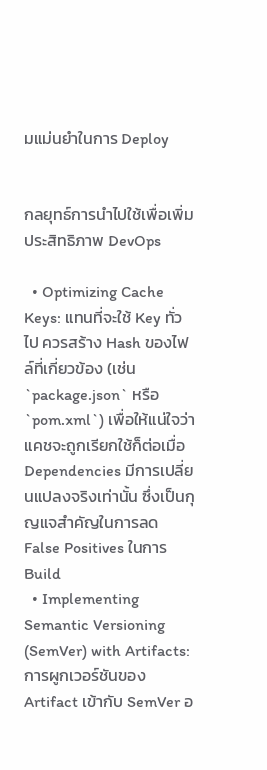มแม่นยำในการ Deploy


กลยุทธ์การนำไปใช้เพื่อเพิ่มประสิทธิภาพ DevOps

  • Optimizing Cache Keys: แทนที่จะใช้ Key ทั่วไป ควรสร้าง Hash ของไฟล์ที่เกี่ยวข้อง (เช่น `package.json` หรือ `pom.xml`) เพื่อให้แน่ใจว่าแคชจะถูกเรียกใช้ก็ต่อเมื่อ Dependencies มีการเปลี่ยนแปลงจริงเท่านั้น ซึ่งเป็นกุญแจสำคัญในการลด False Positives ในการ Build
  • Implementing Semantic Versioning (SemVer) with Artifacts: การผูกเวอร์ชันของ Artifact เข้ากับ SemVer อ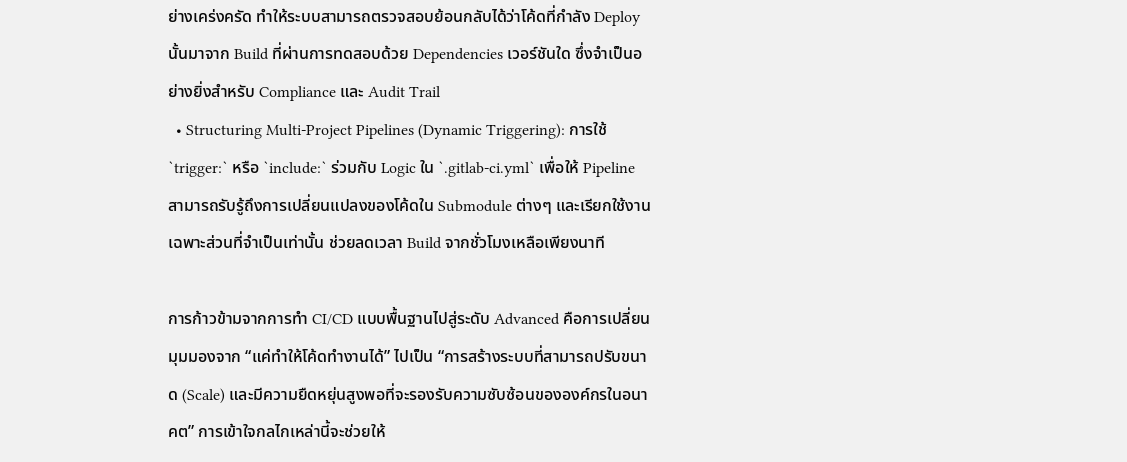ย่างเคร่งครัด ทำให้ระบบสามารถตรวจสอบย้อนกลับได้ว่าโค้ดที่กำลัง Deploy นั้นมาจาก Build ที่ผ่านการทดสอบด้วย Dependencies เวอร์ชันใด ซึ่งจำเป็นอย่างยิ่งสำหรับ Compliance และ Audit Trail
  • Structuring Multi-Project Pipelines (Dynamic Triggering): การใช้ `trigger:` หรือ `include:` ร่วมกับ Logic ใน `.gitlab-ci.yml` เพื่อให้ Pipeline สามารถรับรู้ถึงการเปลี่ยนแปลงของโค้ดใน Submodule ต่างๆ และเรียกใช้งานเฉพาะส่วนที่จำเป็นเท่านั้น ช่วยลดเวลา Build จากชั่วโมงเหลือเพียงนาที

การก้าวข้ามจากการทำ CI/CD แบบพื้นฐานไปสู่ระดับ Advanced คือการเปลี่ยนมุมมองจาก “แค่ทำให้โค้ดทำงานได้” ไปเป็น “การสร้างระบบที่สามารถปรับขนาด (Scale) และมีความยืดหยุ่นสูงพอที่จะรองรับความซับซ้อนขององค์กรในอนาคต” การเข้าใจกลไกเหล่านี้จะช่วยให้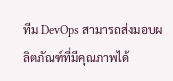ทีม DevOps สามารถส่งมอบผลิตภัณฑ์ที่มีคุณภาพได้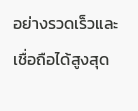อย่างรวดเร็วและเชื่อถือได้สูงสุด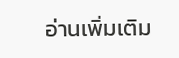อ่านเพิ่มเติม